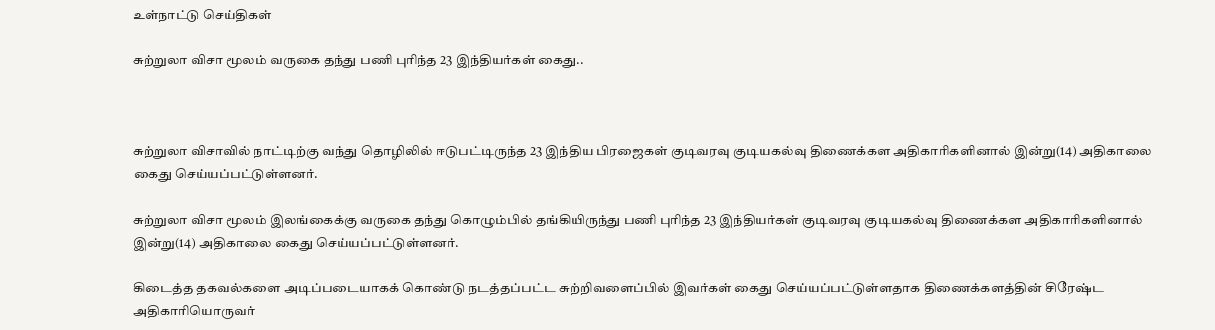உள்நாட்டு செய்திகள்

சுற்றுலா விசா மூலம் வருகை தந்து பணி புரிந்த 23 இந்தியர்கள் கைது..



சுற்றுலா விசாவில் நாட்டிற்கு வந்து தொழிலில் ஈடுபட்டிருந்த 23 இந்திய பிரஜைகள் குடிவரவு குடியகல்வு திணைக்கள அதிகாரிகளினால் இன்று(14) அதிகாலை கைது செய்யப்பட்டுள்ளனர்.

சுற்றுலா விசா மூலம் இலங்கைக்கு வருகை தந்து கொழும்பில் தங்கியிருந்து பணி புரிந்த 23 இந்தியர்கள் குடிவரவு குடியகல்வு திணைக்கள அதிகாரிகளினால் இன்று(14) அதிகாலை கைது செய்யப்பட்டுள்ளனர்.

கிடைத்த தகவல்களை அடிப்படையாகக் கொண்டு நடத்தப்பட்ட சுற்றிவளைப்பில் இவர்கள் கைது செய்யப்பட்டுள்ளதாக திணைக்களத்தின் சிரேஷ்ட அதிகாரியொருவர்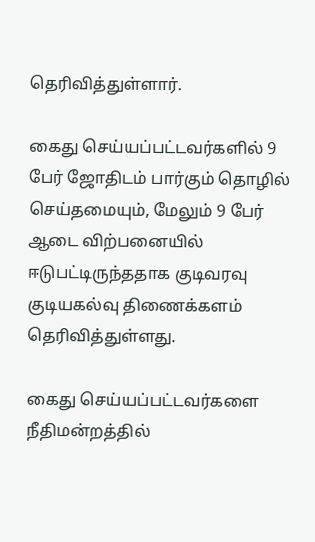தெரிவித்துள்ளார்.

கைது செய்யப்பட்டவர்களில் 9 பேர் ஜோதிடம் பார்கும் தொழில் செய்தமையும், மேலும் 9 பேர் ஆடை விற்பனையில் ஈடுபட்டிருந்ததாக குடிவரவு குடியகல்வு திணைக்களம் தெரிவித்துள்ளது.

கைது செய்யப்பட்டவர்களை நீதிமன்றத்தில்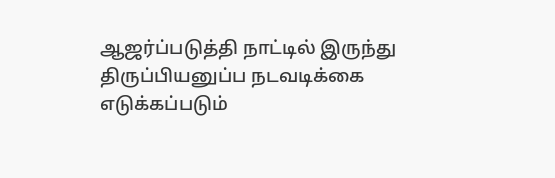ஆஜர்ப்படுத்தி நாட்டில் இருந்து திருப்பியனுப்ப நடவடிக்கை எடுக்கப்படும்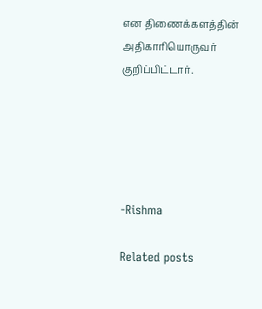என திணைக்களத்தின் அதிகாரியொருவர் குறிப்பிட்டார்.





-Rishma

Related posts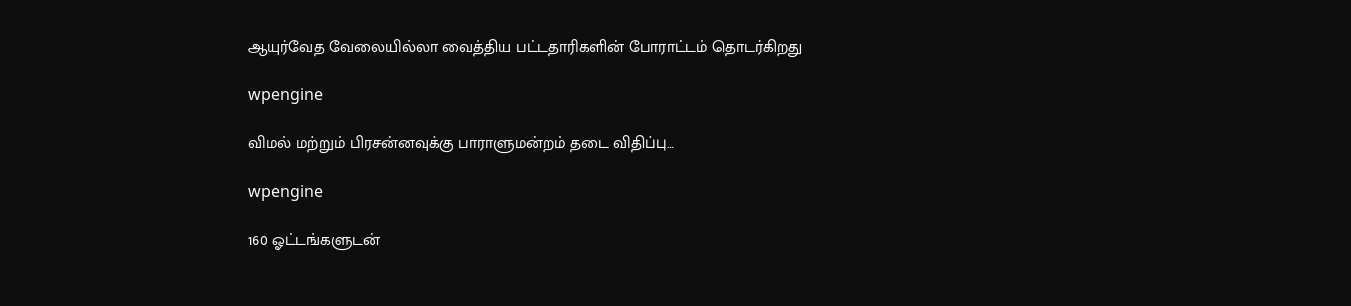ஆயுர்வேத வேலையில்லா வைத்திய பட்டதாரிகளின் போராட்டம் தொடர்கிறது

wpengine

விமல் மற்றும் பிரசன்னவுக்கு பாராளுமன்றம் தடை விதிப்பு…

wpengine

160 ஓட்டங்களுடன்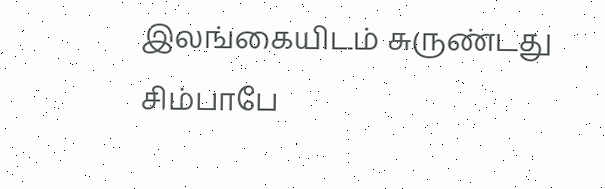இலங்கையிடம் சுருண்டது சிம்பாபே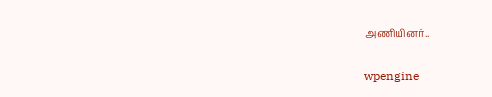அணியினர்..

wpengine